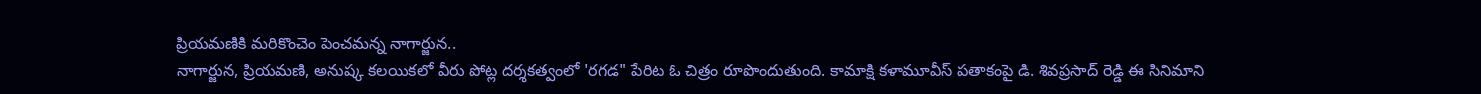ప్రియమణికి మరికొంచెం పెంచమన్న నాగార్జున..
నాగార్జున, ప్రియమణి, అనుష్క కలయికలో వీరు పోట్ల దర్శకత్వంలో 'రగడ" పేరిట ఓ చిత్రం రూపొందుతుంది. కామాక్షి కళామూవీస్ పతాకంపై డి. శివప్రసాద్ రెడ్డి ఈ సినిమాని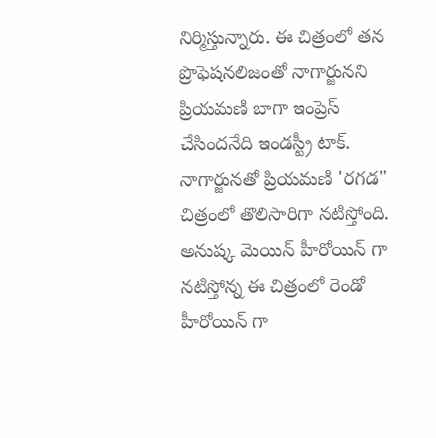నిర్మిస్తున్నారు. ఈ చిత్రంలో తన ప్రొఫెషనలిజంతో నాగార్జునని ప్రియమణి బాగా ఇంప్రెస్ చేసిందనేది ఇండస్ట్రీ టాక్. నాగార్జునతో ప్రియమణి 'రగడ" చిత్రంలో తొలిసారిగా నటిస్తోంది. అనుష్క మెయిన్ హీరోయిన్ గా నటిస్తోన్న ఈ చిత్రంలో రెండో హీరోయిన్ గా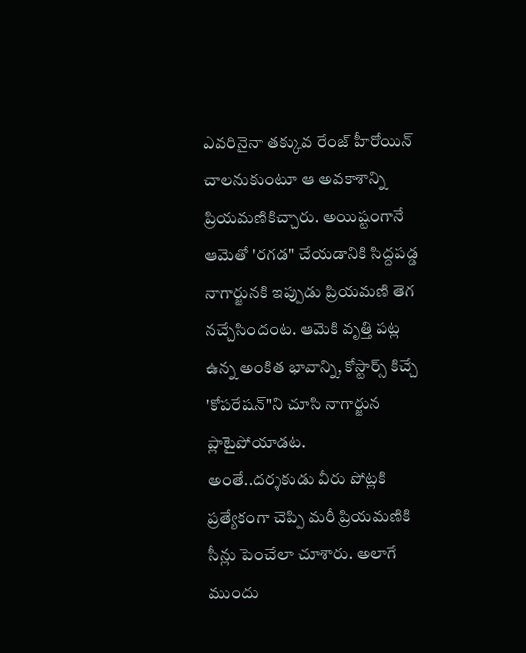ఎవరినైనా తక్కువ రేంజ్ హీరోయిన్ చాలనుకుంటూ ఆ అవకాశాన్ని ప్రియమణికిచ్చారు. అయిష్టంగానే ఆమెతో 'రగడ" చేయడానికి సిద్దపడ్డ నాగార్జునకి ఇప్పుడు ప్రియమణి తెగ నచ్చేసిందంట. ఆమెకి వృత్తి పట్ల ఉన్న అంకిత భావాన్ని, కోస్టార్స్ కిచ్చే 'కోపరేషన్"ని చూసి నాగార్జున ప్లాటైపోయాడట.
అంతే..దర్శకుడు వీరు పోట్లకి ప్రత్యేకంగా చెప్పి మరీ ప్రియమణికి సీన్లు పెంచేలా చూశారు. అలాగే ముందు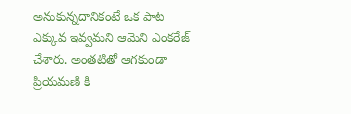అనుకున్నదానికంటే ఒక పాట ఎక్కువ ఇవ్వమని ఆమెని ఎంకరేజ్ చేశారు. అంతటితో ఆగకుండా ప్రియమణి కి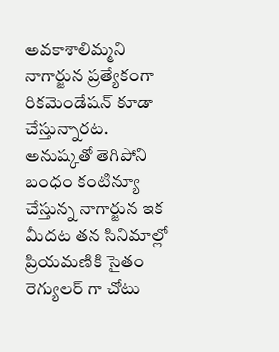అవకాశాలిమ్మని నాగార్జున ప్రత్యేకంగా రికమెండేషన్ కూడా చేస్తున్నారట. అనుష్కతో తెగిపోని బంధం కంటిన్యూ చేస్తున్న నాగార్జున ఇక మీదట తన సినిమాల్లో ప్రియమణికి సైతం రెగ్యులర్ గా చోటు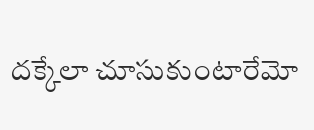దక్కేలా చూసుకుంటారేమో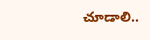చూడాలి..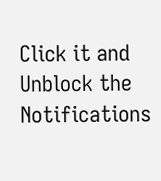Click it and Unblock the Notifications